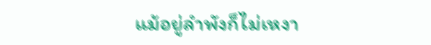แม้อยู่ลำพังก็ไม่เหงา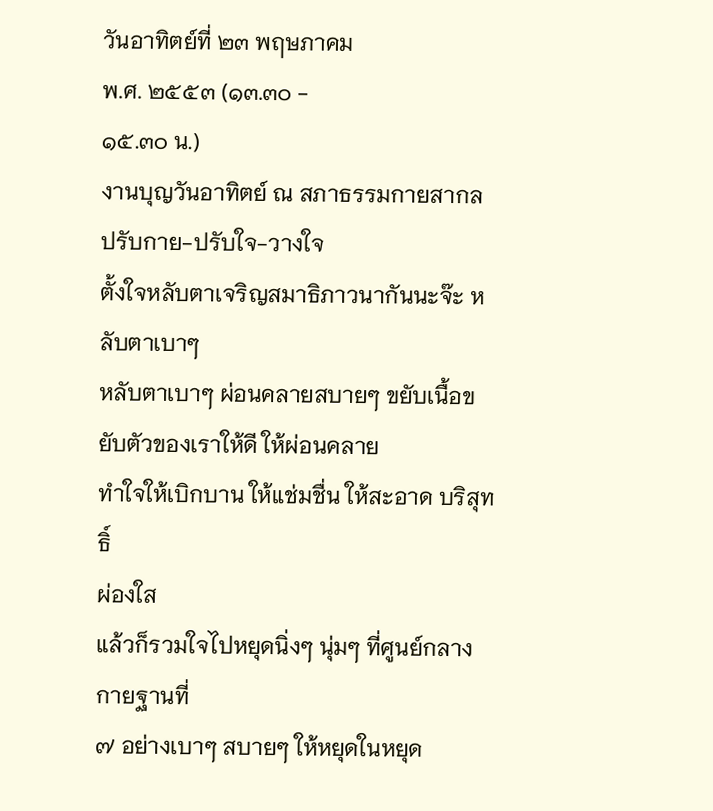วันอาทิตย์ที่ ๒๓ พฤษภาคม
พ.ศ. ๒๕๕๓ (๑๓.๓๐ -
๑๕.๓๐ น.)
งานบุญวันอาทิตย์ ณ สภาธรรมกายสากล
ปรับกาย-ปรับใจ-วางใจ
ตั้งใจหลับตาเจริญสมาธิภาวนากันนะจ๊ะ หลับตาเบาๆ
หลับตาเบาๆ ผ่อนคลายสบายๆ ขยับเนื้อขยับตัวของเราให้ดี ให้ผ่อนคลาย
ทำใจให้เบิกบาน ให้แช่มชื่น ให้สะอาด บริสุทธิ์
ผ่องใส
แล้วก็รวมใจไปหยุดนิ่งๆ นุ่มๆ ที่ศูนย์กลางกายฐานที่
๗ อย่างเบาๆ สบายๆ ให้หยุดในหยุด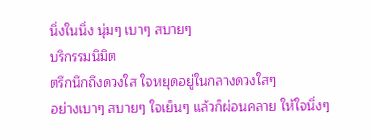นิ่งในนิ่ง นุ่มๆ เบาๆ สบายๆ
บริกรรมนิมิต
ตรึกนึกถึงดวงใส ใจหยุดอยู่ในกลางดวงใสๆ
อย่างเบาๆ สบายๆ ใจเย็นๆ แล้วก็ผ่อนคลาย ให้ใจนิ่งๆ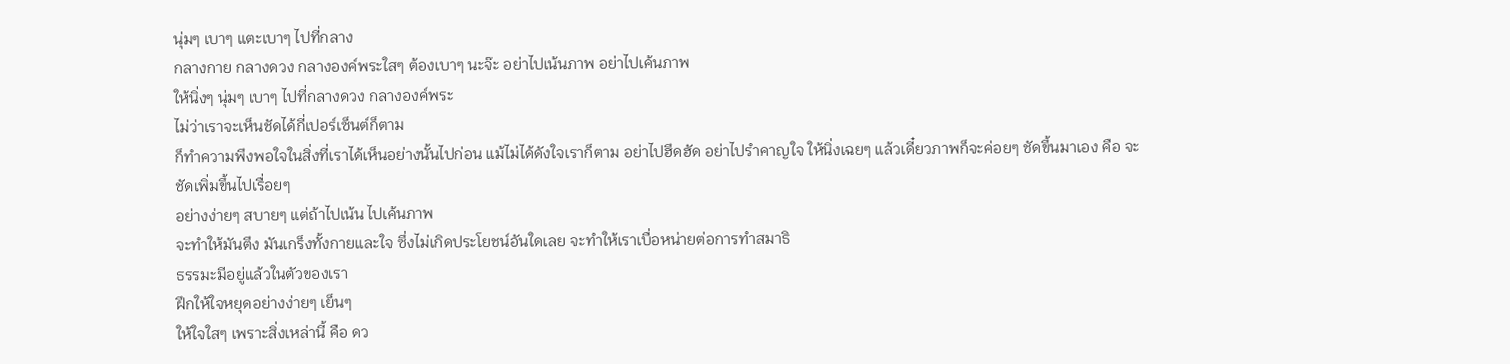นุ่มๆ เบาๆ แตะเบาๆ ไปที่กลาง
กลางกาย กลางดวง กลางองค์พระใสๆ ต้องเบาๆ นะจ๊ะ อย่าไปเน้นภาพ อย่าไปเค้นภาพ
ให้นิ่งๆ นุ่มๆ เบาๆ ไปที่กลางดวง กลางองค์พระ
ไม่ว่าเราจะเห็นชัดได้กี่เปอร์เซ็นต์ก็ตาม
ก็ทำความพึงพอใจในสิ่งที่เราได้เห็นอย่างนั้นไปก่อน แม้ไม่ได้ดังใจเราก็ตาม อย่าไปฮึดฮัด อย่าไปรำคาญใจ ให้นิ่งเฉยๆ แล้วเดี๋ยวภาพก็จะค่อยๆ ชัดขึ้นมาเอง คือ จะชัดเพิ่มขึ้นไปเรื่อยๆ
อย่างง่ายๆ สบายๆ แต่ถ้าไปเน้น ไปเค้นภาพ
จะทำให้มันตึง มันเกร็งทั้งกายและใจ ซึ่งไม่เกิดประโยชน์อันใดเลย จะทำให้เราเบื่อหน่ายต่อการทำสมาธิ
ธรรมะมีอยู่แล้วในตัวของเรา
ฝึกให้ใจหยุดอย่างง่ายๆ เย็นๆ
ให้ใจใสๆ เพราะสิ่งเหล่านี้ คือ ดว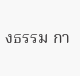งธรรม กา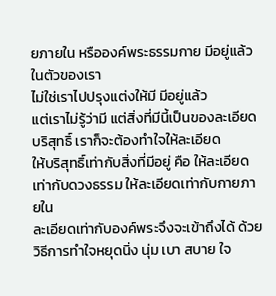ยภายใน หรือองค์พระธรรมกาย มีอยู่แล้วในตัวของเรา
ไม่ใช่เราไปปรุงแต่งให้มี มีอยู่แล้ว
แต่เราไม่รู้ว่ามี แต่สิ่งที่มีนี้เป็นของละเอียด บริสุทธิ์ เราก็จะต้องทำใจให้ละเอียด
ให้บริสุทธิ์เท่ากับสิ่งที่มีอยู่ คือ ให้ละเอียดเท่ากับดวงธรรม ให้ละเอียดเท่ากับกายภายใน
ละเอียดเท่ากับองค์พระจึงจะเข้าถึงได้ ด้วยวิธีการทำใจหยุดนิ่ง นุ่ม เบา สบาย ใจ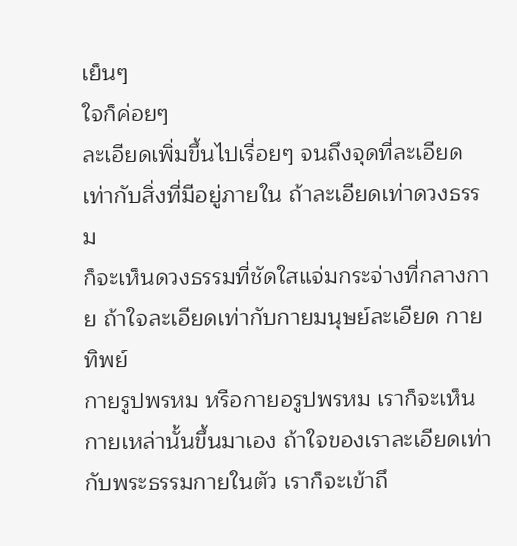เย็นๆ
ใจก็ค่อยๆ
ละเอียดเพิ่มขึ้นไปเรื่อยๆ จนถึงจุดที่ละเอียดเท่ากับสิ่งที่มีอยู่ภายใน ถ้าละเอียดเท่าดวงธรรม
ก็จะเห็นดวงธรรมที่ชัดใสแจ่มกระจ่างที่กลางกาย ถ้าใจละเอียดเท่ากับกายมนุษย์ละเอียด กายทิพย์
กายรูปพรหม หรือกายอรูปพรหม เราก็จะเห็นกายเหล่านั้นขึ้นมาเอง ถ้าใจของเราละเอียดเท่ากับพระธรรมกายในตัว เราก็จะเข้าถึ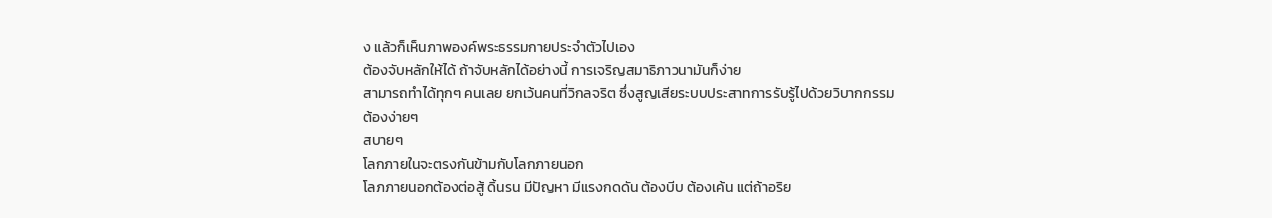ง แล้วก็เห็นภาพองค์พระธรรมกายประจำตัวไปเอง
ต้องจับหลักให้ได้ ถ้าจับหลักได้อย่างนี้ การเจริญสมาธิภาวนามันก็ง่าย
สามารถทำได้ทุกๆ คนเลย ยกเว้นคนที่วิกลจริต ซึ่งสูญเสียระบบประสาทการรับรู้ไปด้วยวิบากกรรม
ต้องง่ายๆ
สบายๆ
โลกภายในจะตรงกันข้ามกับโลกภายนอก
โลภภายนอกต้องต่อสู้ ดิ้นรน มีปัญหา มีแรงกดดัน ต้องบีบ ต้องเค้น แต่ถ้าอริย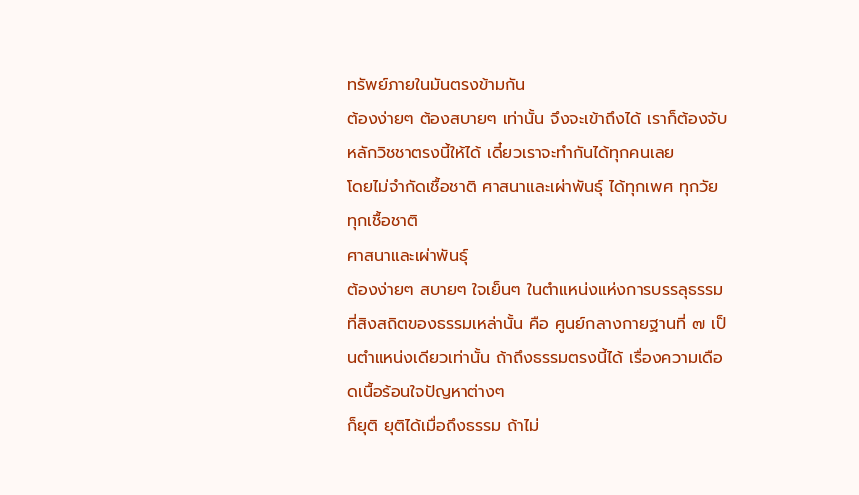ทรัพย์ภายในมันตรงข้ามกัน
ต้องง่ายๆ ต้องสบายๆ เท่านั้น จึงจะเข้าถึงได้ เราก็ต้องจับหลักวิชชาตรงนี้ให้ได้ เดี๋ยวเราจะทำกันได้ทุกคนเลย
โดยไม่จำกัดเชื้อชาติ ศาสนาและเผ่าพันธุ์ ได้ทุกเพศ ทุกวัย ทุกเชื้อชาติ
ศาสนาและเผ่าพันธุ์
ต้องง่ายๆ สบายๆ ใจเย็นๆ ในตำแหน่งแห่งการบรรลุธรรม
ที่สิงสถิตของธรรมเหล่านั้น คือ ศูนย์กลางกายฐานที่ ๗ เป็นตำแหน่งเดียวเท่านั้น ถ้าถึงธรรมตรงนี้ได้ เรื่องความเดือดเนื้อร้อนใจปัญหาต่างๆ
ก็ยุติ ยุติได้เมื่อถึงธรรม ถ้าไม่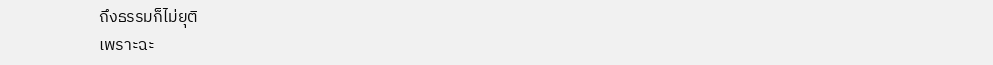ถึงธรรมก็ไม่ยุติ
เพราะฉะ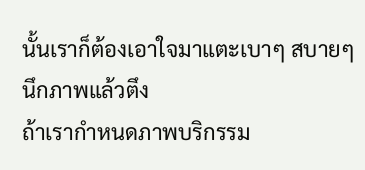นั้นเราก็ต้องเอาใจมาแตะเบาๆ สบายๆ
นึกภาพแล้วตึง
ถ้าเรากำหนดภาพบริกรรม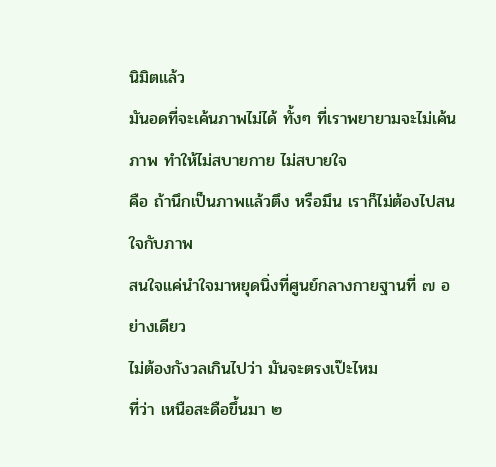นิมิตแล้ว
มันอดที่จะเค้นภาพไม่ได้ ทั้งๆ ที่เราพยายามจะไม่เค้นภาพ ทำให้ไม่สบายกาย ไม่สบายใจ
คือ ถ้านึกเป็นภาพแล้วตึง หรือมึน เราก็ไม่ต้องไปสนใจกับภาพ
สนใจแค่นำใจมาหยุดนิ่งที่ศูนย์กลางกายฐานที่ ๗ อย่างเดียว
ไม่ต้องกังวลเกินไปว่า มันจะตรงเป๊ะไหม
ที่ว่า เหนือสะดือขึ้นมา ๒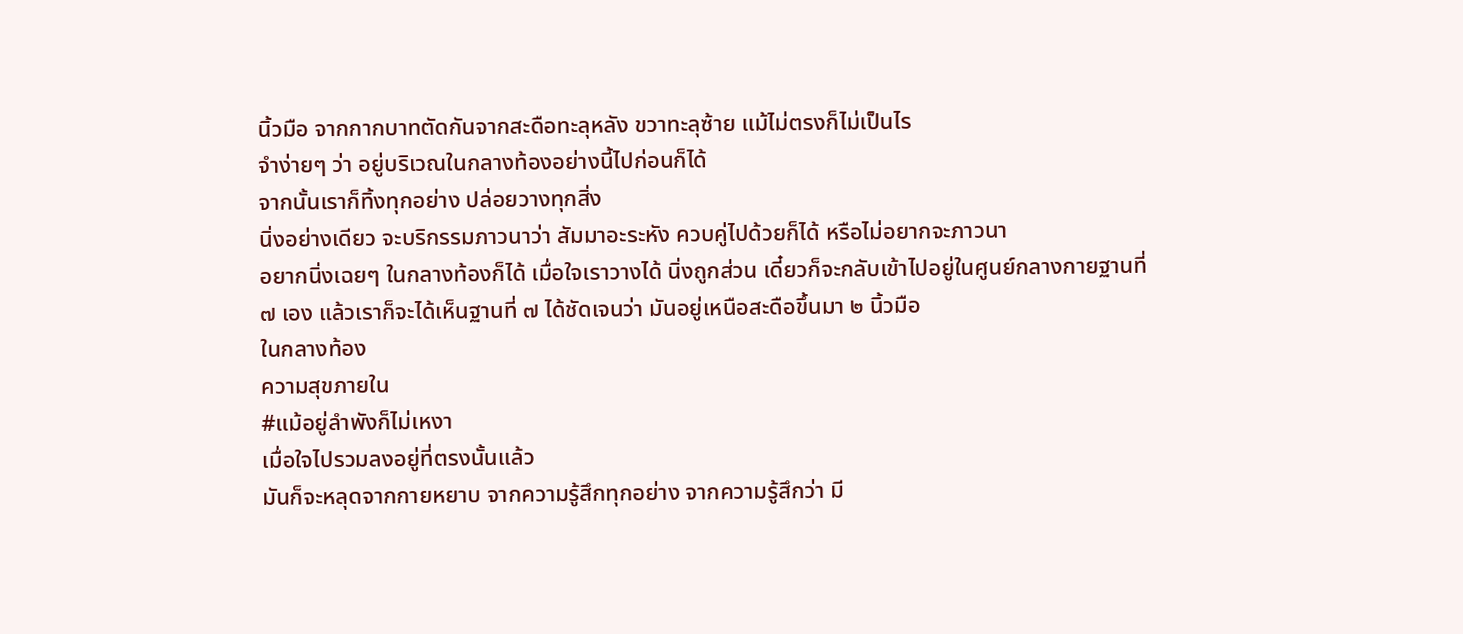นิ้วมือ จากกากบาทตัดกันจากสะดือทะลุหลัง ขวาทะลุซ้าย แม้ไม่ตรงก็ไม่เป็นไร
จำง่ายๆ ว่า อยู่บริเวณในกลางท้องอย่างนี้ไปก่อนก็ได้
จากนั้นเราก็ทิ้งทุกอย่าง ปล่อยวางทุกสิ่ง
นิ่งอย่างเดียว จะบริกรรมภาวนาว่า สัมมาอะระหัง ควบคู่ไปด้วยก็ได้ หรือไม่อยากจะภาวนา
อยากนิ่งเฉยๆ ในกลางท้องก็ได้ เมื่อใจเราวางได้ นิ่งถูกส่วน เดี๋ยวก็จะกลับเข้าไปอยู่ในศูนย์กลางกายฐานที่
๗ เอง แล้วเราก็จะได้เห็นฐานที่ ๗ ได้ชัดเจนว่า มันอยู่เหนือสะดือขึ้นมา ๒ นิ้วมือ
ในกลางท้อง
ความสุขภายใน
#แม้อยู่ลำพังก็ไม่เหงา
เมื่อใจไปรวมลงอยู่ที่ตรงนั้นแล้ว
มันก็จะหลุดจากกายหยาบ จากความรู้สึกทุกอย่าง จากความรู้สึกว่า มี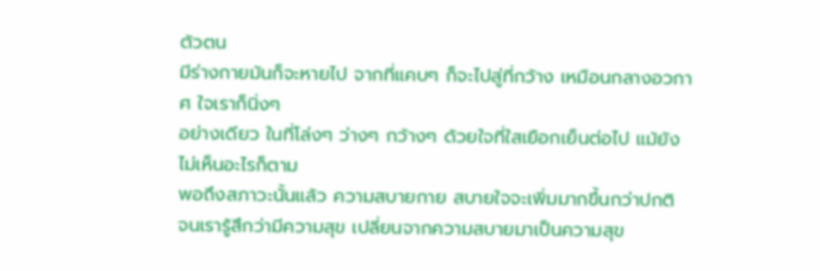ตัวตน
มีร่างกายมันก็จะหายไป จากที่แคบๆ ก็จะไปสู่ที่กว้าง เหมือนกลางอวกาศ ใจเราก็นิ่งๆ
อย่างเดียว ในที่โล่งๆ ว่างๆ กว้างๆ ด้วยใจที่ใสเยือกเย็นต่อไป แม้ยังไม่เห็นอะไรก็ตาม
พอถึงสภาวะนั้นแล้ว ความสบายกาย สบายใจจะเพิ่มมากขึ้นกว่าปกติ
จนเรารู้สึกว่ามีความสุข เปลี่ยนจากความสบายมาเป็นความสุข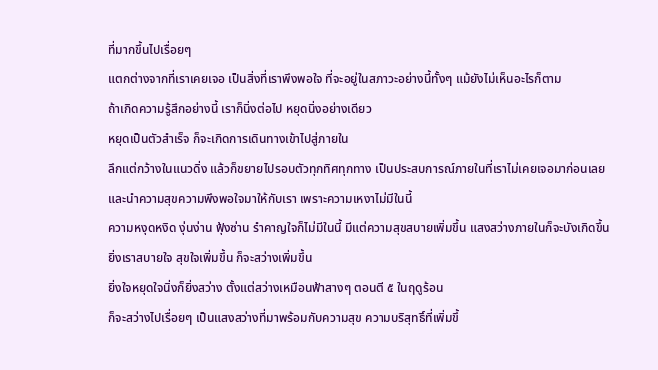ที่มากขึ้นไปเรื่อยๆ
แตกต่างจากที่เราเคยเจอ เป็นสิ่งที่เราพึงพอใจ ที่จะอยู่ในสภาวะอย่างนี้ทั้งๆ แม้ยังไม่เห็นอะไรก็ตาม
ถ้าเกิดความรู้สึกอย่างนี้ เราก็นิ่งต่อไป หยุดนิ่งอย่างเดียว
หยุดเป็นตัวสำเร็จ ก็จะเกิดการเดินทางเข้าไปสู่ภายใน
ลึกแต่กว้างในแนวดิ่ง แล้วก็ขยายไปรอบตัวทุกทิศทุกทาง เป็นประสบการณ์ภายในที่เราไม่เคยเจอมาก่อนเลย
และนำความสุขความพึงพอใจมาให้กับเรา เพราะความเหงาไม่มีในนี้
ความหงุดหงิด งุ่นง่าน ฟุ้งซ่าน รำคาญใจก็ไม่มีในนี้ มีแต่ความสุขสบายเพิ่มขึ้น แสงสว่างภายในก็จะบังเกิดขึ้น
ยิ่งเราสบายใจ สุขใจเพิ่มขึ้น ก็จะสว่างเพิ่มขึ้น
ยิ่งใจหยุดใจนิ่งก็ยิ่งสว่าง ตั้งแต่สว่างเหมือนฟ้าสางๆ ตอนตี ๕ ในฤดูร้อน
ก็จะสว่างไปเรื่อยๆ เป็นแสงสว่างที่มาพร้อมกับความสุข ความบริสุทธิ์ที่เพิ่มขึ้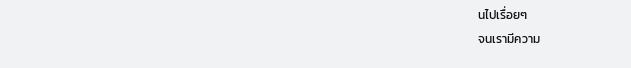นไปเรื่อยๆ
จนเรามีความ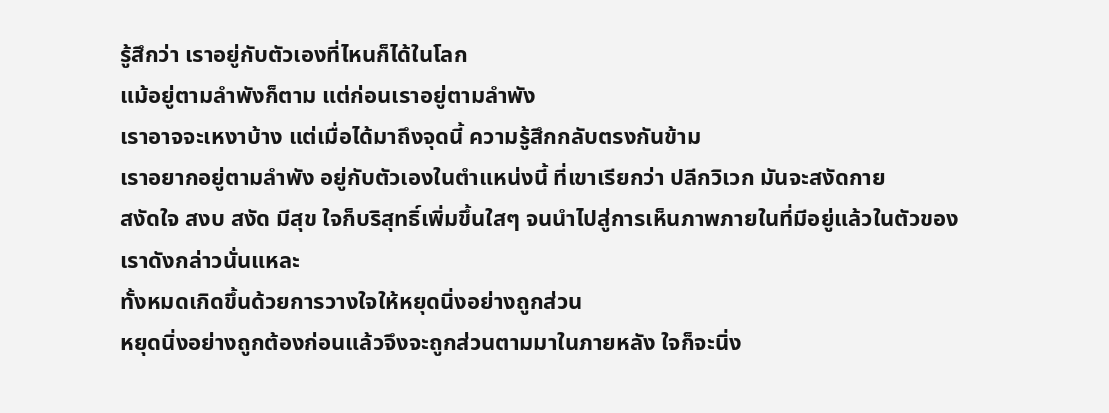รู้สึกว่า เราอยู่กับตัวเองที่ไหนก็ได้ในโลก
แม้อยู่ตามลำพังก็ตาม แต่ก่อนเราอยู่ตามลำพัง
เราอาจจะเหงาบ้าง แต่เมื่อได้มาถึงจุดนี้ ความรู้สึกกลับตรงกันข้าม
เราอยากอยู่ตามลำพัง อยู่กับตัวเองในตำแหน่งนี้ ที่เขาเรียกว่า ปลีกวิเวก มันจะสงัดกาย
สงัดใจ สงบ สงัด มีสุข ใจก็บริสุทธิ์เพิ่มขึ้นใสๆ จนนำไปสู่การเห็นภาพภายในที่มีอยู่แล้วในตัวของเราดังกล่าวนั่นแหละ
ทั้งหมดเกิดขึ้นด้วยการวางใจให้หยุดนิ่งอย่างถูกส่วน
หยุดนิ่งอย่างถูกต้องก่อนแล้วจึงจะถูกส่วนตามมาในภายหลัง ใจก็จะนิ่ง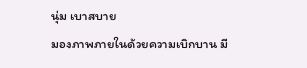นุ่ม เบาสบาย
มองภาพภายในด้วยความเบิกบาน มี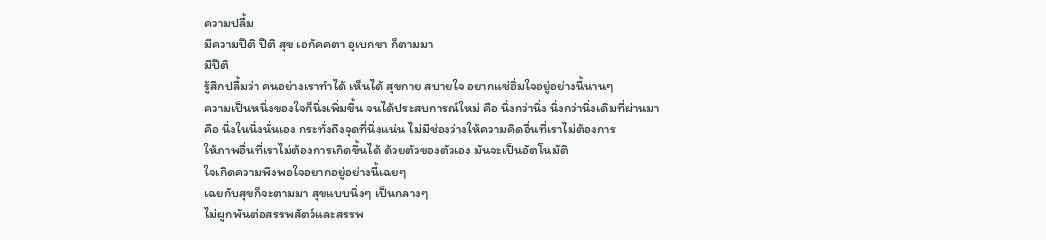ความปลื้ม
มีความปีติ ปีติ สุข เอกัคคตา อุเบกขา ก็ตามมา
มีปีติ
รู้สึกปลื้มว่า คนอย่างเราทำได้ เห็นได้ สุขกาย สบายใจ อยากแช่อิ่มใจอยู่อย่างนี้นานๆ
ความเป็นหนึ่งของใจก็นิ่งเพิ่มขึ้น จนได้ประสบการณ์ใหม่ คือ นิ่งกว่านิ่ง นิ่งกว่านิ่งเดิมที่ผ่านมา
คือ นิ่งในนิ่งนั่นเอง กระทั่งถึงจุดที่นิ่งแน่น ไม่มีช่องว่างให้ความคิดอื่นที่เราไม่ต้องการ
ให้ภาพอื่นที่เราไม่ต้องการเกิดขึ้นได้ ด้วยตัวของตัวเอง มันจะเป็นอัตโนมัติ
ใจเกิดความพึงพอใจอยากอยู่อย่างนี้เฉยๆ
เฉยกับสุขก็จะตามมา สุขแบบนิ่งๆ เป็นกลางๆ
ไม่ผูกพันต่อสรรพสัตว์และสรรพ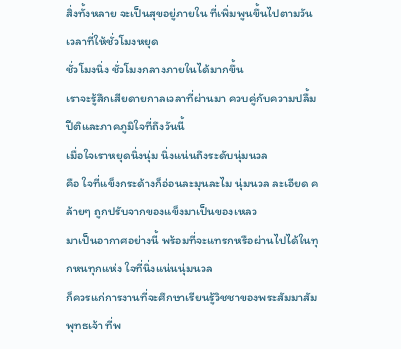สิ่งทั้งหลาย จะเป็นสุขอยู่ภายใน ที่เพิ่มพูนขึ้นไปตามวันเวลาที่ให้ชั่วโมงหยุด
ชั่วโมงนิ่ง ชั่วโมงกลางภายในได้มากขึ้น
เราจะรู้สึกเสียดายกาลเวลาที่ผ่านมา ควบคู่กับความปลื้มปีติและภาคภูมิใจที่ถึงวันนี้
เมื่อใจเราหยุดนิ่งนุ่ม นิ่งแน่นถึงระดับนุ่มนวล
คือ ใจที่แข็งกระด้างก็อ่อนละมุนละไม นุ่มนวล ละเอียด คล้ายๆ ถูกปรับจากของแข็งมาเป็นของเหลว
มาเป็นอากาศอย่างนี้ พร้อมที่จะแทรกหรือผ่านไปได้ในทุกหนทุกแห่ง ใจที่นิ่งแน่นนุ่มนวล
ก็ควรแก่การงานที่จะศึกษาเรียนรู้วิชชาของพระสัมมาสัมพุทธเจ้า ที่พ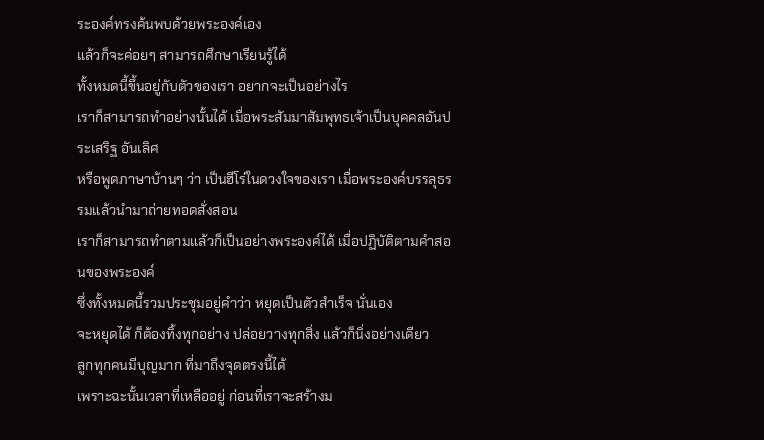ระองค์ทรงค้นพบด้วยพระองค์เอง
แล้วก็จะค่อยๆ สามารถศึกษาเรียนรู้ได้
ทั้งหมดนี้ขึ้นอยู่กับตัวของเรา อยากจะเป็นอย่างไร
เราก็สามารถทำอย่างนั้นได้ เมื่อพระสัมมาสัมพุทธเจ้าเป็นบุคคลอันประเสริฐ อันเลิศ
หรือพูดภาษาบ้านๆ ว่า เป็นฮีโร่ในดวงใจของเรา เมื่อพระองค์บรรลุธรรมแล้วนำมาถ่ายทอดสั่งสอน
เราก็สามารถทำตามแล้วก็เป็นอย่างพระองค์ได้ เมื่อปฏิบัติตามคำสอนของพระองค์
ซึ่งทั้งหมดนี้รวมประชุมอยู่คำว่า หยุดเป็นตัวสำเร็จ นั่นเอง
จะหยุดได้ ก็ต้องทิ้งทุกอย่าง ปล่อยวางทุกสิ่ง แล้วก็นิ่งอย่างเดียว
ลูกทุกคนมีบุญมาก ที่มาถึงจุดตรงนี้ได้
เพราะฉะนั้นเวลาที่เหลืออยู่ ก่อนที่เราจะสร้างม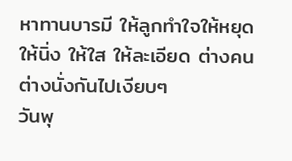หาทานบารมี ให้ลูกทำใจให้หยุด
ให้นิ่ง ให้ใส ให้ละเอียด ต่างคนต่างนั่งกันไปเงียบๆ
วันพุ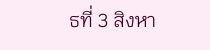ธที่ 3 สิงหา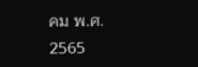คม พ.ศ. 2565